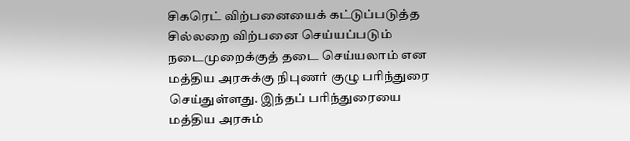சிகரெட் விற்பனையைக் கட்டுப்படுத்த சில்லறை விற்பனை செய்யப்படும் நடைமுறைக்குத் தடை செய்யலாம் என மத்திய அரசுக்கு நிபுணர் குழு பரிந்துரை செய்துள்ளது. இந்தப் பரிந்துரையை மத்திய அரசும்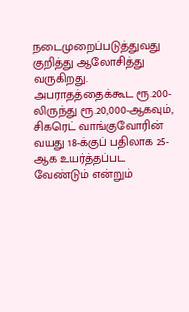நடைமுறைப்படுத்துவது குறித்து ஆலோசித்து வருகிறது. அபராதத்தைக்கூட ரூ.200-லிருந்து ரூ.20,000-ஆகவும், சிகரெட் வாங்குவோரின் வயது 18-க்குப் பதிலாக 25-ஆக உயர்த்தப்பட வேண்டும் என்றும்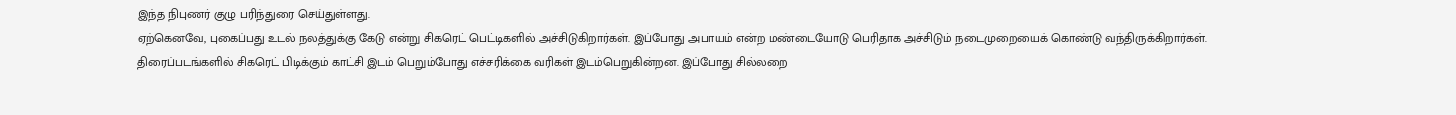இந்த நிபுணர் குழு பரிந்துரை செய்துள்ளது.
ஏற்கெனவே, புகைப்பது உடல் நலத்துக்கு கேடு என்று சிகரெட் பெட்டிகளில் அச்சிடுகிறார்கள். இப்போது அபாயம் என்ற மண்டையோடு பெரிதாக அச்சிடும் நடைமுறையைக் கொண்டு வந்திருக்கிறார்கள். திரைப்படங்களில் சிகரெட் பிடிக்கும் காட்சி இடம் பெறும்போது எச்சரிக்கை வரிகள் இடம்பெறுகின்றன. இப்போது சில்லறை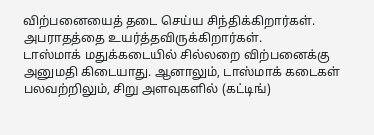விற்பனையைத் தடை செய்ய சிந்திக்கிறார்கள். அபராதத்தை உயர்த்தவிருக்கிறார்கள்.
டாஸ்மாக் மதுக்கடையில் சில்லறை விற்பனைக்கு அனுமதி கிடையாது. ஆனாலும், டாஸ்மாக் கடைகள் பலவற்றிலும், சிறு அளவுகளில் (கட்டிங்)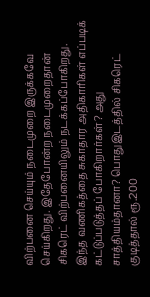விற்பனை செய்யும் நடைமுறை இருக்கவே செய்கிறது. இதேபோன்ற நடைமுறைதான் சிகரெட் விற்பனையிலும் நடக்கப்போகிறது. இந்த வணிகத்தை சுகாதார அதிகாரிகள் எப்படிக் கட்டுப்படுத்தப் போகிறார்கள்? அது சாத்தியம்தானா? பொதுஇடத்தில் சிகரெட் குடித்தால் ரூ.200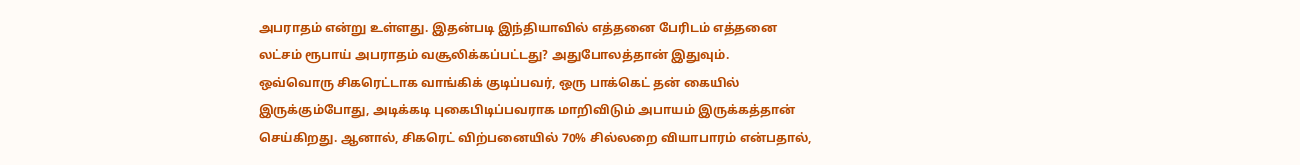அபராதம் என்று உள்ளது. இதன்படி இந்தியாவில் எத்தனை பேரிடம் எத்தனை லட்சம் ரூபாய் அபராதம் வசூலிக்கப்பட்டது? அதுபோலத்தான் இதுவும்.
ஒவ்வொரு சிகரெட்டாக வாங்கிக் குடிப்பவர், ஒரு பாக்கெட் தன் கையில் இருக்கும்போது, அடிக்கடி புகைபிடிப்பவராக மாறிவிடும் அபாயம் இருக்கத்தான் செய்கிறது. ஆனால், சிகரெட் விற்பனையில் 70% சில்லறை வியாபாரம் என்பதால்,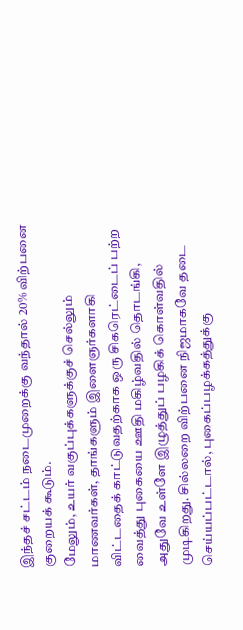இந்தச் சட்டம் நடைமுறைக்கு வந்தால் 20% விற்பனை குறையக் கூடும்.
மேலும், உயர் வகுப்புக்களுக்குச் செல்லும் மாணவர்கள், தாங்களும் இளைஞர்களாகி விட்டதைக் காட்டுவதற்காக ஒரு சிகரெட்டைப் பற்ற வைத்து புகையை ஊதி மகிழ்வதில் தொடங்கி, அதுவே உள்ளே இழுத்துப் பழகிக் கொள்வதில் முடிகிறது. சில்லறை விற்பனை நிஜமாகவே தடை செய்யப்பட்டால், புகைப்பழக்கத்துக்கு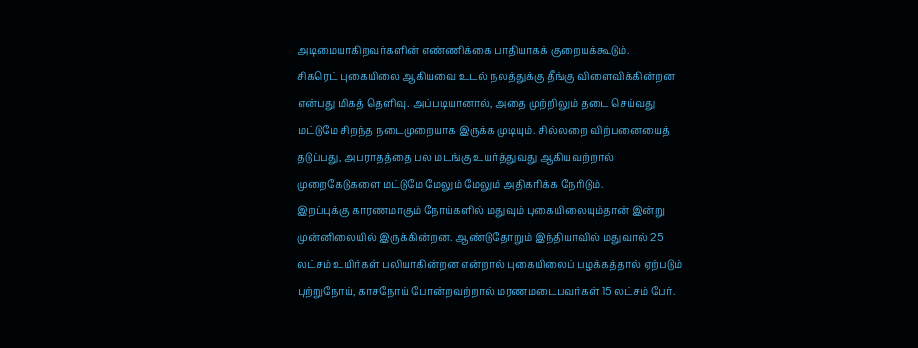அடிமையாகிறவர்களின் எண்ணிக்கை பாதியாகக் குறையக்கூடும்.
சிகரெட் புகையிலை ஆகியவை உடல் நலத்துக்கு தீங்கு விளைவிக்கின்றன என்பது மிகத் தெளிவு. அப்படியானால், அதை முற்றிலும் தடை செய்வது மட்டுமே சிறந்த நடைமுறையாக இருக்க முடியும். சில்லறை விற்பனையைத் தடுப்பது, அபராதத்தை பல மடங்கு உயர்த்துவது ஆகியவற்றால் முறைகேடுகளை மட்டுமே மேலும் மேலும் அதிகரிக்க நேரிடும்.
இறப்புக்கு காரணமாகும் நோய்களில் மதுவும் புகையிலையும்தான் இன்று முன்னிலையில் இருக்கின்றன. ஆண்டுதோறும் இந்தியாவில் மதுவால் 25 லட்சம் உயிர்கள் பலியாகின்றன என்றால் புகையிலைப் பழக்கத்தால் ஏற்படும் புற்றுநோய், காசநோய் போன்றவற்றால் மரணமடைபவர்கள் 15 லட்சம் பேர்.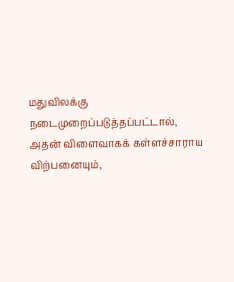மதுவிலக்கு நடைமுறைப்படுத்தப்பட்டால், அதன் விளைவாகக் கள்ளச்சாராய விற்பனையும்,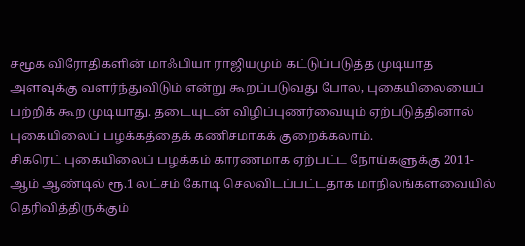சமூக விரோதிகளின் மாஃபியா ராஜியமும் கட்டுப்படுத்த முடியாத அளவுக்கு வளர்ந்துவிடும் என்று கூறப்படுவது போல, புகையிலையைப் பற்றிக் கூற முடியாது. தடையுடன் விழிப்புணர்வையும் ஏற்படுத்தினால் புகையிலைப் பழக்கத்தைக் கணிசமாகக் குறைக்கலாம்.
சிகரெட் புகையிலைப் பழக்கம் காரணமாக ஏற்பட்ட நோய்களுக்கு 2011-ஆம் ஆண்டில் ரூ.1 லட்சம் கோடி செலவிடப்பட்டதாக மாநிலங்களவையில் தெரிவித்திருக்கும்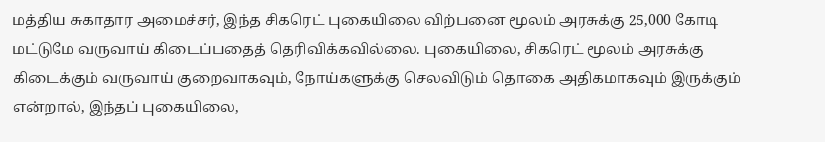மத்திய சுகாதார அமைச்சர், இந்த சிகரெட் புகையிலை விற்பனை மூலம் அரசுக்கு 25,000 கோடி மட்டுமே வருவாய் கிடைப்பதைத் தெரிவிக்கவில்லை. புகையிலை, சிகரெட் மூலம் அரசுக்கு கிடைக்கும் வருவாய் குறைவாகவும், நோய்களுக்கு செலவிடும் தொகை அதிகமாகவும் இருக்கும் என்றால், இந்தப் புகையிலை,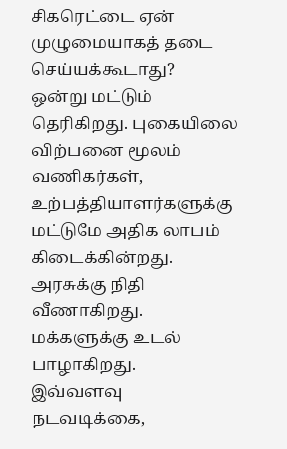சிகரெட்டை ஏன் முழுமையாகத் தடை செய்யக்கூடாது?
ஒன்று மட்டும் தெரிகிறது. புகையிலை விற்பனை மூலம் வணிகர்கள், உற்பத்தியாளர்களுக்கு மட்டுமே அதிக லாபம் கிடைக்கின்றது. அரசுக்கு நிதி வீணாகிறது. மக்களுக்கு உடல் பாழாகிறது.
இவ்வளவு நடவடிக்கை,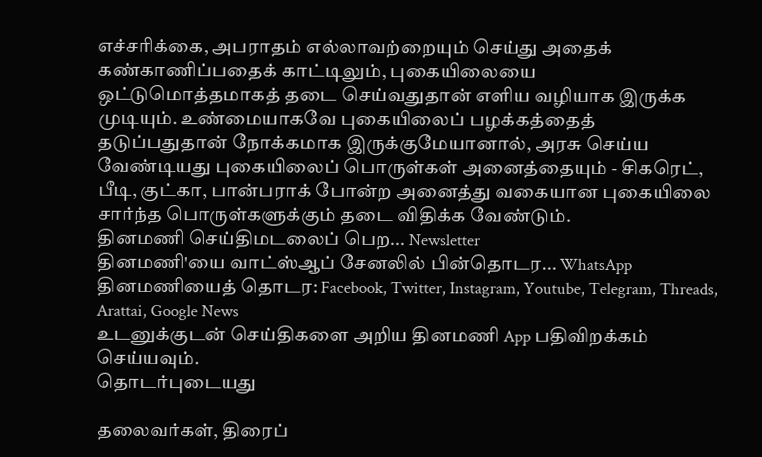எச்சரிக்கை, அபராதம் எல்லாவற்றையும் செய்து அதைக் கண்காணிப்பதைக் காட்டிலும், புகையிலையை ஒட்டுமொத்தமாகத் தடை செய்வதுதான் எளிய வழியாக இருக்க முடியும். உண்மையாகவே புகையிலைப் பழக்கத்தைத் தடுப்பதுதான் நோக்கமாக இருக்குமேயானால், அரசு செய்ய வேண்டியது புகையிலைப் பொருள்கள் அனைத்தையும் - சிகரெட், பீடி, குட்கா, பான்பராக் போன்ற அனைத்து வகையான புகையிலை சார்ந்த பொருள்களுக்கும் தடை விதிக்க வேண்டும்.
தினமணி செய்திமடலைப் பெற... Newsletter
தினமணி'யை வாட்ஸ்ஆப் சேனலில் பின்தொடர... WhatsApp
தினமணியைத் தொடர: Facebook, Twitter, Instagram, Youtube, Telegram, Threads, Arattai, Google News
உடனுக்குடன் செய்திகளை அறிய தினமணி App பதிவிறக்கம் செய்யவும்.
தொடர்புடையது

தலைவர்கள், திரைப்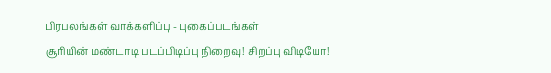பிரபலங்கள் வாக்களிப்பு - புகைப்படங்கள்
சூரியின் மண்டாடி படப்பிடிப்பு நிறைவு! சிறப்பு விடியோ!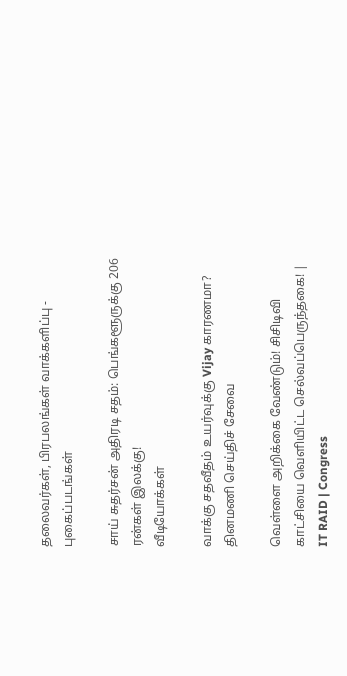தலைவர்கள், பிரபலங்கள் வாக்களிப்பு - புகைப்படங்கள்

சாய் சுதர்சன் அதிரடி சதம்: பெங்களூருக்கு 206 ரன்கள் இலக்கு!
வீடியோக்கள்

வாக்கு சதவீதம் உயர்வுக்கு Vijay காரணமா?
தினமணி செய்திச் சேவை

வெள்ளை அறிக்கை வேண்டும்! சிசிடிவி காட்சியை வெளியிட்ட செல்வப்பெருந்தகை! | IT RAID | Congress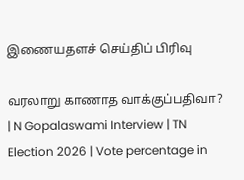இணையதளச் செய்திப் பிரிவு

வரலாறு காணாத வாக்குப்பதிவா? | N Gopalaswami Interview | TN Election 2026 | Vote percentage in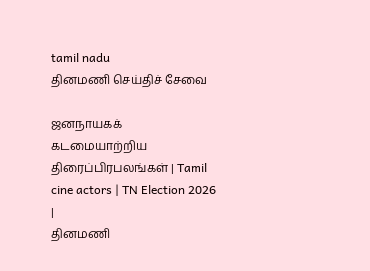tamil nadu
தினமணி செய்திச் சேவை

ஜனநாயகக் கடமையாற்றிய திரைப்பிரபலங்கள் | Tamil cine actors | TN Election 2026 |
தினமணி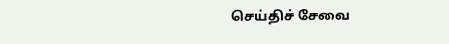செய்திச் சேவை